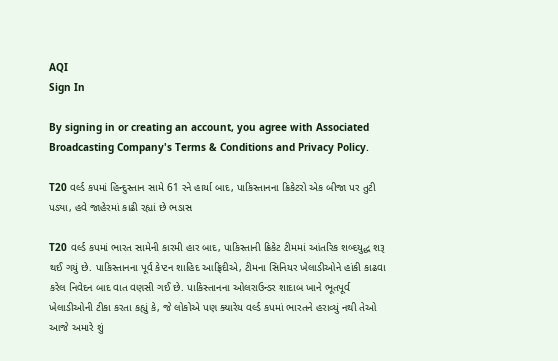AQI
Sign In

By signing in or creating an account, you agree with Associated Broadcasting Company's Terms & Conditions and Privacy Policy.

T20 વર્લ્ડ કપમાં હિન્દુસ્તાન સામે 61 રને હાર્યા બાદ, પાકિસ્તાનના ક્રિકેટરો એક બીજા પર તુટી પડ્યા, હવે જાહેરમાં કાઢી રહ્યાં છે ભડાસ

T20 વર્લ્ડ કપમાં ભારત સામેની કારમી હાર બાદ, પાકિસ્તાની ક્રિકેટ ટીમમાં આંતરિક શબ્દયુદ્ધ શરૂ થઈ ગયું છે. પાકિસ્તાનના પૂર્વ કેપ્ટન શાહિદ આફ્રિદીએ, ટીમના સિનિયર ખેલાડીઓને હાંકી કાઢવા કરેલ નિવેદન બાદ વાત વણસી ગઈ છે. પાકિસ્તાનના ઓલરાઉન્ડર શાદાબ ખાને ભૂતપૂર્વ ખેલાડીઓની ટીકા કરતા કહ્યું કે, જે લોકોએ પણ ક્યારેય વર્લ્ડ કપમાં ભારતને હરાવ્યું નથી તેઓ આજે અમારે શું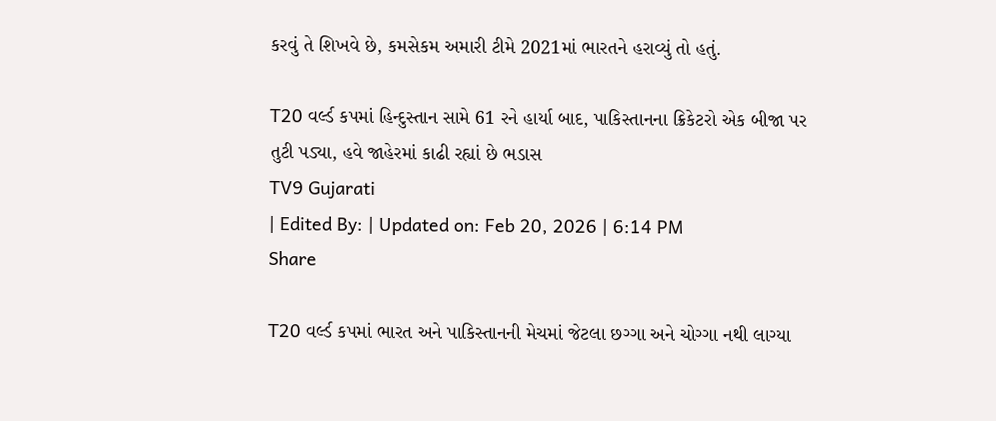કરવું તે શિખવે છે, કમસેકમ અમારી ટીમે 2021માં ભારતને હરાવ્યું તો હતું.

T20 વર્લ્ડ કપમાં હિન્દુસ્તાન સામે 61 રને હાર્યા બાદ, પાકિસ્તાનના ક્રિકેટરો એક બીજા પર તુટી પડ્યા, હવે જાહેરમાં કાઢી રહ્યાં છે ભડાસ
TV9 Gujarati
| Edited By: | Updated on: Feb 20, 2026 | 6:14 PM
Share

T20 વર્લ્ડ કપમાં ભારત અને પાકિસ્તાનની મેચમાં જેટલા છગ્ગા અને ચોગ્ગા નથી લાગ્યા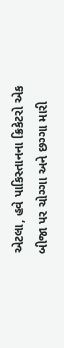એટલા, હવે પાકિસ્તાનના ક્રિકેટરો એક બીજા પર ચોગ્ગા અને છગ્ગા મારી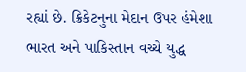રહ્યાં છે. ક્રિકેટનુના મેદાન ઉપર હંમેશા ભારત અને પાકિસ્તાન વચ્ચે યુદ્ધ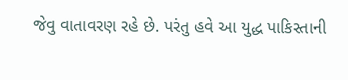જેવુ વાતાવરણ રહે છે. પરંતુ હવે આ યુદ્ધ પાકિસ્તાની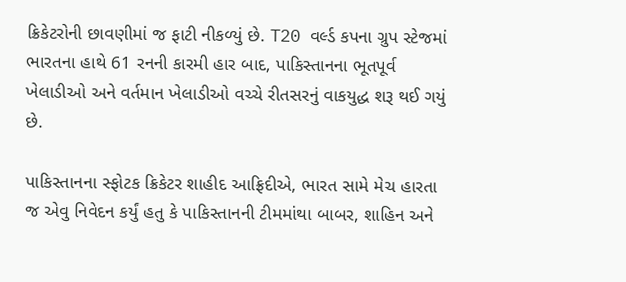ક્રિકેટરોની છાવણીમાં જ ફાટી નીકળ્યું છે. T20 વર્લ્ડ કપના ગ્રુપ સ્ટેજમાં ભારતના હાથે 61 રનની કારમી હાર બાદ, પાકિસ્તાનના ભૂતપૂર્વ ખેલાડીઓ અને વર્તમાન ખેલાડીઓ વચ્ચે રીતસરનું વાકયુદ્ધ શરૂ થઈ ગયું છે.

પાકિસ્તાનના સ્ફોટક ક્રિકેટર શાહીદ આફ્રિદીએ, ભારત સામે મેચ હારતા જ એવુ નિવેદન કર્યું હતુ કે પાકિસ્તાનની ટીમમાંથા બાબર, શાહિન અને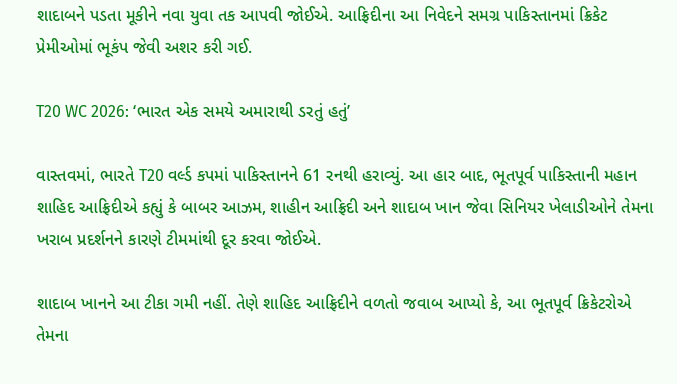શાદાબને પડતા મૂકીને નવા યુવા તક આપવી જોઈએ. આફ્રિદીના આ નિવેદને સમગ્ર પાકિસ્તાનમાં ક્રિકેટ પ્રેમીઓમાં ભૂકંપ જેવી અશર કરી ગઈ.

T20 WC 2026: ‘ભારત એક સમયે અમારાથી ડરતું હતું’

વાસ્તવમાં, ભારતે T20 વર્લ્ડ કપમાં પાકિસ્તાનને 61 રનથી હરાવ્યું. આ હાર બાદ, ભૂતપૂર્વ પાકિસ્તાની મહાન શાહિદ આફ્રિદીએ કહ્યું કે બાબર આઝમ, શાહીન આફ્રિદી અને શાદાબ ખાન જેવા સિનિયર ખેલાડીઓને તેમના ખરાબ પ્રદર્શનને કારણે ટીમમાંથી દૂર કરવા જોઈએ.

શાદાબ ખાનને આ ટીકા ગમી નહીં. તેણે શાહિદ આફ્રિદીને વળતો જવાબ આપ્યો કે, આ ભૂતપૂર્વ ક્રિકેટરોએ તેમના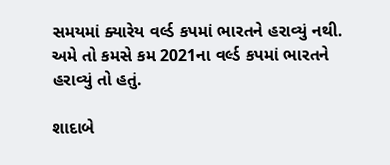સમયમાં ક્યારેય વર્લ્ડ કપમાં ભારતને હરાવ્યું નથી. અમે તો કમસે કમ 2021ના વર્લ્ડ કપમાં ભારતને હરાવ્યું તો હતું.

શાદાબે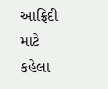આફ્રિદી માટે કહેલા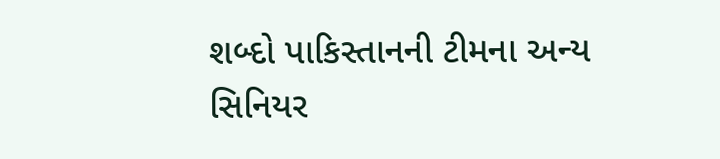શબ્દો પાકિસ્તાનની ટીમના અન્ય સિનિયર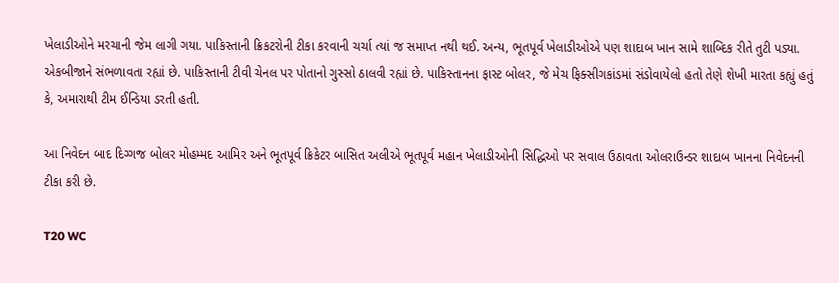ખેલાડીઓને મરચાની જેમ લાગી ગયા. પાકિસ્તાની ક્રિકટરોની ટીકા કરવાની ચર્ચા ત્યાં જ સમાપ્ત નથી થઈ. અન્ય, ભૂતપૂર્વ ખેલાડીઓએ પણ શાદાબ ખાન સામે શાબ્દિક રીતે તુટી પડ્યા. એકબીજાને સંભળાવતા રહ્યાં છે. પાકિસ્તાની ટીવી ચેનલ પર પોતાનો ગુસ્સો ઠાલવી રહ્યાં છે. પાકિસ્તાનના ફાસ્ટ બોલર, જે મેચ ફિક્સીગકાંડમાં સંડોવાયેલો હતો તેણે શેખી મારતા કહ્યું હતું કે, અમારાથી ટીમ ઈન્ડિયા ડરતી હતી.

આ નિવેદન બાદ દિગ્ગજ બોલર મોહમ્મદ આમિર અને ભૂતપૂર્વ ક્રિકેટર બાસિત અલીએ ભૂતપૂર્વ મહાન ખેલાડીઓની સિદ્ધિઓ પર સવાલ ઉઠાવતા ઓલરાઉન્ડર શાદાબ ખાનના નિવેદનની ટીકા કરી છે.

T20 WC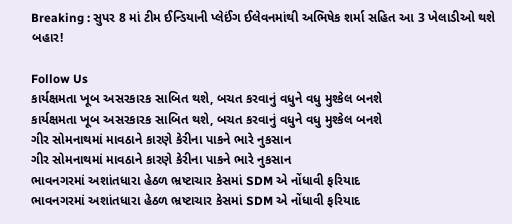Breaking : સુપર 8 માં ટીમ ઈન્ડિયાની પ્લેઈંગ ઈલેવનમાંથી અભિષેક શર્મા સહિત આ 3 ખેલાડીઓ થશે બહાર!

Follow Us
કાર્યક્ષમતા ખૂબ અસરકારક સાબિત થશે, બચત કરવાનું વધુને વધુ મુશ્કેલ બનશે
કાર્યક્ષમતા ખૂબ અસરકારક સાબિત થશે, બચત કરવાનું વધુને વધુ મુશ્કેલ બનશે
ગીર સોમનાથમાં માવઠાને કારણે કેરીના પાકને ભારે નુકસાન
ગીર સોમનાથમાં માવઠાને કારણે કેરીના પાકને ભારે નુકસાન
ભાવનગરમાં અશાંતધારા હેઠળ ભ્રષ્ટાચાર કેસમાં SDM એ નોંધાવી ફરિયાદ
ભાવનગરમાં અશાંતધારા હેઠળ ભ્રષ્ટાચાર કેસમાં SDM એ નોંધાવી ફરિયાદ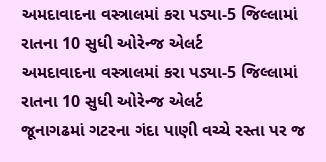અમદાવાદના વસ્ત્રાલમાં કરા પડ્યા-5 જિલ્લામાં રાતના 10 સુધી ઓરેન્જ એલર્ટ
અમદાવાદના વસ્ત્રાલમાં કરા પડ્યા-5 જિલ્લામાં રાતના 10 સુધી ઓરેન્જ એલર્ટ
જૂનાગઢમાં ગટરના ગંદા પાણી વચ્ચે રસ્તા પર જ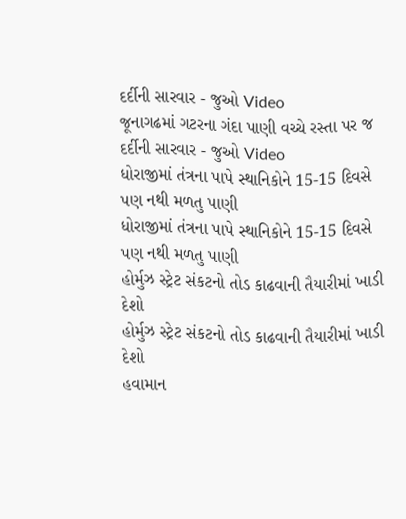દર્દીની સારવાર - જુઓ Video
જૂનાગઢમાં ગટરના ગંદા પાણી વચ્ચે રસ્તા પર જ દર્દીની સારવાર - જુઓ Video
ધોરાજીમાં તંત્રના પાપે સ્થાનિકોને 15-15 દિવસે પણ નથી મળતુ પાણી
ધોરાજીમાં તંત્રના પાપે સ્થાનિકોને 15-15 દિવસે પણ નથી મળતુ પાણી
હોર્મુઝ સ્ટ્રેટ સંકટનો તોડ કાઢવાની તૈયારીમાં ખાડી દેશો
હોર્મુઝ સ્ટ્રેટ સંકટનો તોડ કાઢવાની તૈયારીમાં ખાડી દેશો
હવામાન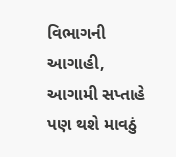વિભાગની આગાહી, આગામી સપ્તાહે પણ થશે માવઠું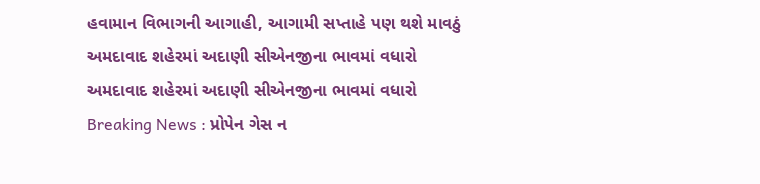હવામાન વિભાગની આગાહી, આગામી સપ્તાહે પણ થશે માવઠું
અમદાવાદ શહેરમાં અદાણી સીએનજીના ભાવમાં વધારો
અમદાવાદ શહેરમાં અદાણી સીએનજીના ભાવમાં વધારો
Breaking News : પ્રોપેન ગેસ ન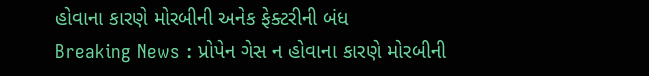હોવાના કારણે મોરબીની અનેક ફેક્ટરીની બંધ
Breaking News : પ્રોપેન ગેસ ન હોવાના કારણે મોરબીની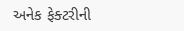અનેક ફેક્ટરીની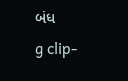બંધ
g clip-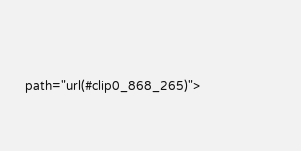path="url(#clip0_868_265)">